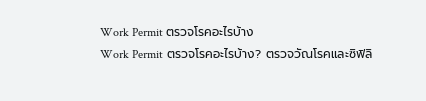Work Permit ตรวจโรคอะไรบ้าง
Work Permit ตรวจโรคอะไรบ้าง? ตรวจวัณโรคและซิฟิลิ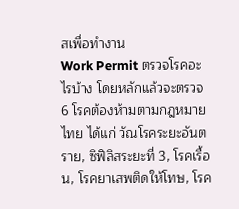สเพื่อทำงาน
Work Permit ตรวจโรคอะไรบ้าง โดยหลักแล้วจะตรวจ 6 โรคต้องห้ามตามกฎหมายไทย ได้แก่ วัณโรคระยะอันตราย, ซิฟิลิสระยะที่ 3, โรคเรื้อน, โรคยาเสพติดให้โทษ, โรค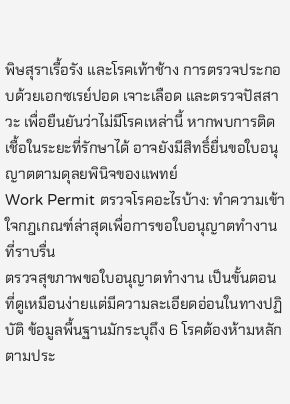พิษสุราเรื้อรัง และโรคเท้าช้าง การตรวจประกอบด้วยเอกซเรย์ปอด เจาะเลือด และตรวจปัสสาวะ เพื่อยืนยันว่าไม่มีโรคเหล่านี้ หากพบการติดเชื้อในระยะที่รักษาได้ อาจยังมีสิทธิ์ยื่นขอใบอนุญาตตามดุลยพินิจของแพทย์
Work Permit ตรวจโรคอะไรบ้าง: ทำความเข้าใจกฎเกณฑ์ล่าสุดเพื่อการขอใบอนุญาตทำงานที่ราบรื่น
ตรวจสุขภาพขอใบอนุญาตทำงาน เป็นขั้นตอนที่ดูเหมือนง่ายแต่มีความละเอียดอ่อนในทางปฏิบัติ ข้อมูลพื้นฐานมักระบุถึง 6 โรคต้องห้ามหลักตามประ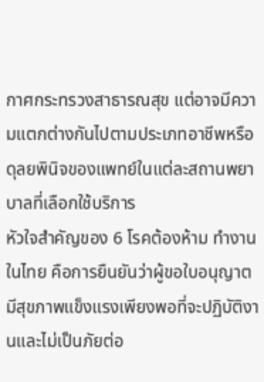กาศกระทรวงสาธารณสุข แต่อาจมีความแตกต่างกันไปตามประเภทอาชีพหรือดุลยพินิจของแพทย์ในแต่ละสถานพยาบาลที่เลือกใช้บริการ
หัวใจสำคัญของ 6 โรคต้องห้าม ทำงานในไทย คือการยืนยันว่าผู้ขอใบอนุญาตมีสุขภาพแข็งแรงเพียงพอที่จะปฏิบัติงานและไม่เป็นภัยต่อ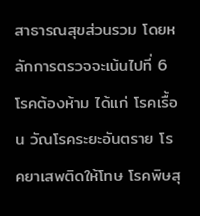สาธารณสุขส่วนรวม โดยหลักการตรวจจะเน้นไปที่ 6 โรคต้องห้าม ได้แก่ โรคเรื้อน วัณโรคระยะอันตราย โรคยาเสพติดให้โทษ โรคพิษสุ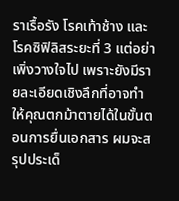ราเรื้อรัง โรคเท้าช้าง และโรคซิฟิลิสระยะที่ 3 แต่อย่าเพิ่งวางใจไป เพราะยังมีรายละเอียดเชิงลึกที่อาจทำให้คุณตกม้าตายได้ในขั้นตอนการยื่นเอกสาร ผมจะสรุปประเด็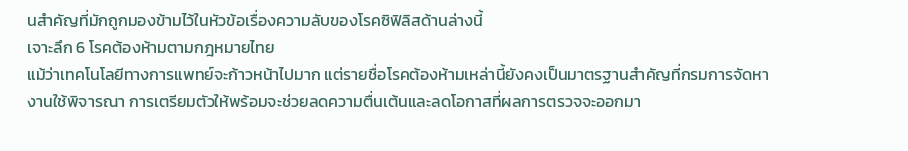นสำคัญที่มักถูกมองข้ามไว้ในหัวข้อเรื่องความลับของโรคซิฟิลิสด้านล่างนี้
เจาะลึก 6 โรคต้องห้ามตามกฎหมายไทย
แม้ว่าเทคโนโลยีทางการแพทย์จะก้าวหน้าไปมาก แต่รายชื่อโรคต้องห้ามเหล่านี้ยังคงเป็นมาตรฐานสำคัญที่กรมการจัดหางานใช้พิจารณา การเตรียมตัวให้พร้อมจะช่วยลดความตื่นเต้นและลดโอกาสที่ผลการตรวจจะออกมา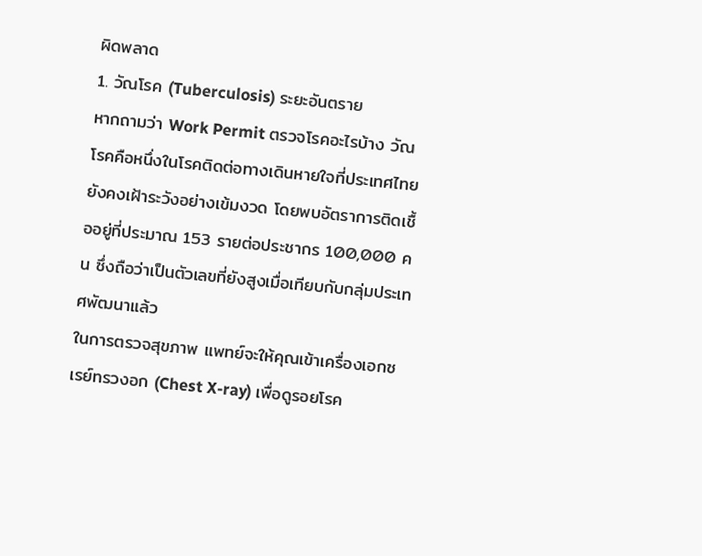ผิดพลาด
1. วัณโรค (Tuberculosis) ระยะอันตราย
หากถามว่า Work Permit ตรวจโรคอะไรบ้าง วัณโรคคือหนึ่งในโรคติดต่อทางเดินหายใจที่ประเทศไทยยังคงเฝ้าระวังอย่างเข้มงวด โดยพบอัตราการติดเชื้ออยู่ที่ประมาณ 153 รายต่อประชากร 100,000 คน ซึ่งถือว่าเป็นตัวเลขที่ยังสูงเมื่อเทียบกับกลุ่มประเทศพัฒนาแล้ว
ในการตรวจสุขภาพ แพทย์จะให้คุณเข้าเครื่องเอกซเรย์ทรวงอก (Chest X-ray) เพื่อดูรอยโรค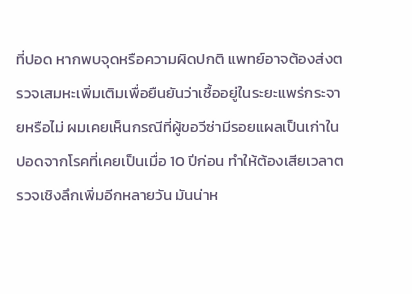ที่ปอด หากพบจุดหรือความผิดปกติ แพทย์อาจต้องส่งตรวจเสมหะเพิ่มเติมเพื่อยืนยันว่าเชื้ออยู่ในระยะแพร่กระจายหรือไม่ ผมเคยเห็นกรณีที่ผู้ขอวีซ่ามีรอยแผลเป็นเก่าในปอดจากโรคที่เคยเป็นเมื่อ 10 ปีก่อน ทำให้ต้องเสียเวลาตรวจเชิงลึกเพิ่มอีกหลายวัน มันน่าห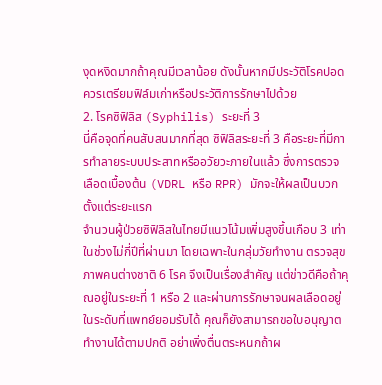งุดหงิดมากถ้าคุณมีเวลาน้อย ดังนั้นหากมีประวัติโรคปอด ควรเตรียมฟิล์มเก่าหรือประวัติการรักษาไปด้วย
2. โรคซิฟิลิส (Syphilis) ระยะที่ 3
นี่คือจุดที่คนสับสนมากที่สุด ซิฟิลิสระยะที่ 3 คือระยะที่มีการทำลายระบบประสาทหรืออวัยวะภายในแล้ว ซึ่งการตรวจเลือดเบื้องต้น (VDRL หรือ RPR) มักจะให้ผลเป็นบวกตั้งแต่ระยะแรก
จำนวนผู้ป่วยซิฟิลิสในไทยมีแนวโน้มเพิ่มสูงขึ้นเกือบ 3 เท่าในช่วงไม่กี่ปีที่ผ่านมา โดยเฉพาะในกลุ่มวัยทำงาน ตรวจสุขภาพคนต่างชาติ 6 โรค จึงเป็นเรื่องสำคัญ แต่ข่าวดีคือถ้าคุณอยู่ในระยะที่ 1 หรือ 2 และผ่านการรักษาจนผลเลือดอยู่ในระดับที่แพทย์ยอมรับได้ คุณก็ยังสามารถขอใบอนุญาตทำงานได้ตามปกติ อย่าเพิ่งตื่นตระหนกถ้าผ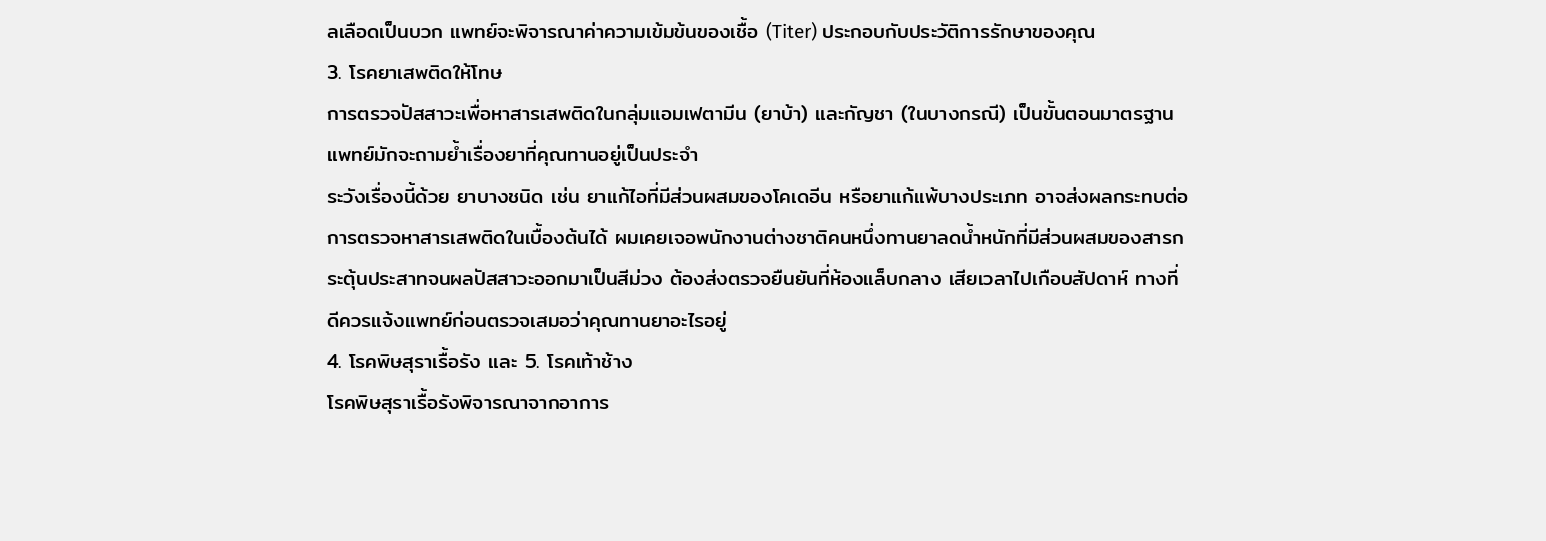ลเลือดเป็นบวก แพทย์จะพิจารณาค่าความเข้มข้นของเชื้อ (Titer) ประกอบกับประวัติการรักษาของคุณ
3. โรคยาเสพติดให้โทษ
การตรวจปัสสาวะเพื่อหาสารเสพติดในกลุ่มแอมเฟตามีน (ยาบ้า) และกัญชา (ในบางกรณี) เป็นขั้นตอนมาตรฐาน แพทย์มักจะถามย้ำเรื่องยาที่คุณทานอยู่เป็นประจำ
ระวังเรื่องนี้ด้วย ยาบางชนิด เช่น ยาแก้ไอที่มีส่วนผสมของโคเดอีน หรือยาแก้แพ้บางประเภท อาจส่งผลกระทบต่อการตรวจหาสารเสพติดในเบื้องต้นได้ ผมเคยเจอพนักงานต่างชาติคนหนึ่งทานยาลดน้ำหนักที่มีส่วนผสมของสารกระตุ้นประสาทจนผลปัสสาวะออกมาเป็นสีม่วง ต้องส่งตรวจยืนยันที่ห้องแล็บกลาง เสียเวลาไปเกือบสัปดาห์ ทางที่ดีควรแจ้งแพทย์ก่อนตรวจเสมอว่าคุณทานยาอะไรอยู่
4. โรคพิษสุราเรื้อรัง และ 5. โรคเท้าช้าง
โรคพิษสุราเรื้อรังพิจารณาจากอาการ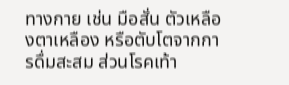ทางกาย เช่น มือสั่น ตัวเหลืองตาเหลือง หรือตับโตจากการดื่มสะสม ส่วนโรคเท้า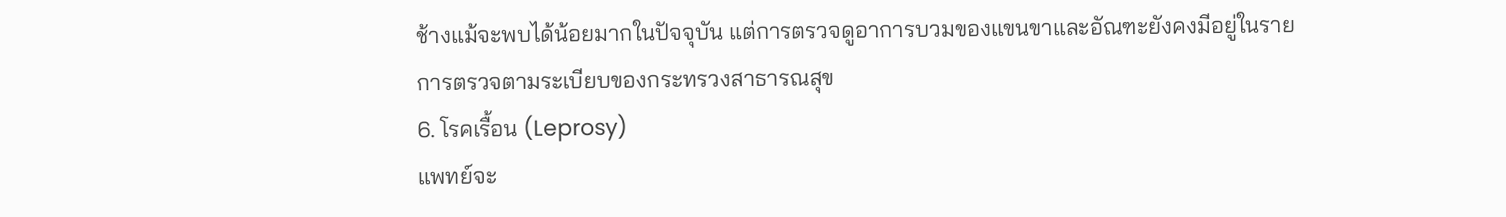ช้างแม้จะพบได้น้อยมากในปัจจุบัน แต่การตรวจดูอาการบวมของแขนขาและอัณฑะยังคงมีอยู่ในรายการตรวจตามระเบียบของกระทรวงสาธารณสุข
6. โรคเรื้อน (Leprosy)
แพทย์จะ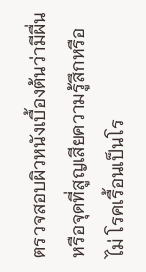ตรวจสอบผิวหนังเบื้องต้นว่ามีผื่นหรือจุดที่สูญเสียความรู้สึกหรือไม่ โรคเรื้อนเป็นโร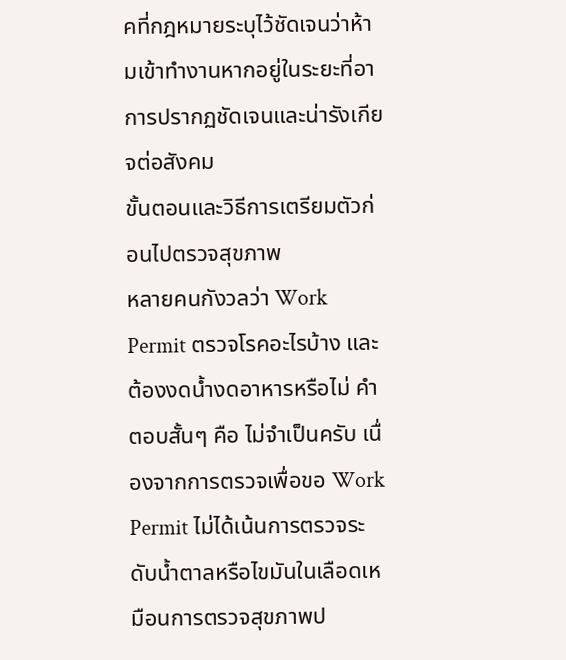คที่กฎหมายระบุไว้ชัดเจนว่าห้ามเข้าทำงานหากอยู่ในระยะที่อาการปรากฏชัดเจนและน่ารังเกียจต่อสังคม
ขั้นตอนและวิธีการเตรียมตัวก่อนไปตรวจสุขภาพ
หลายคนกังวลว่า Work Permit ตรวจโรคอะไรบ้าง และต้องงดน้ำงดอาหารหรือไม่ คำตอบสั้นๆ คือ ไม่จำเป็นครับ เนื่องจากการตรวจเพื่อขอ Work Permit ไม่ได้เน้นการตรวจระดับน้ำตาลหรือไขมันในเลือดเหมือนการตรวจสุขภาพป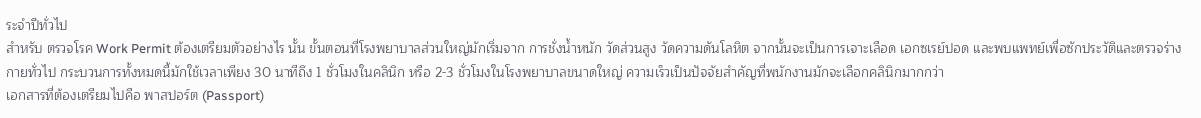ระจำปีทั่วไป
สำหรับ ตรวจโรค Work Permit ต้องเตรียมตัวอย่างไร นั้น ขั้นตอนที่โรงพยาบาลส่วนใหญ่มักเริ่มจาก การชั่งน้ำหนัก วัดส่วนสูง วัดความดันโลหิต จากนั้นจะเป็นการเจาะเลือด เอกซเรย์ปอด และพบแพทย์เพื่อซักประวัติและตรวจร่างกายทั่วไป กระบวนการทั้งหมดนี้มักใช้เวลาเพียง 30 นาทีถึง 1 ชั่วโมงในคลินิก หรือ 2-3 ชั่วโมงในโรงพยาบาลขนาดใหญ่ ความเร็วเป็นปัจจัยสำคัญที่พนักงานมักจะเลือกคลินิกมากกว่า
เอกสารที่ต้องเตรียมไปคือ พาสปอร์ต (Passport)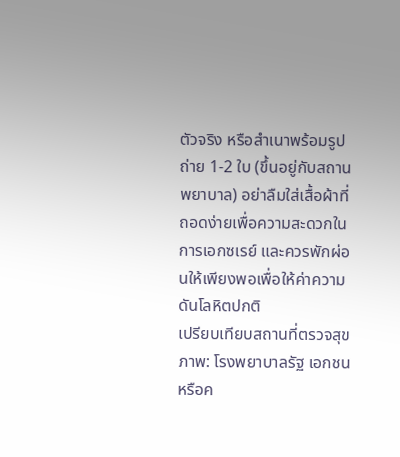ตัวจริง หรือสำเนาพร้อมรูปถ่าย 1-2 ใบ (ขึ้นอยู่กับสถานพยาบาล) อย่าลืมใส่เสื้อผ้าที่ถอดง่ายเพื่อความสะดวกในการเอกซเรย์ และควรพักผ่อนให้เพียงพอเพื่อให้ค่าความดันโลหิตปกติ
เปรียบเทียบสถานที่ตรวจสุขภาพ: โรงพยาบาลรัฐ เอกชน หรือค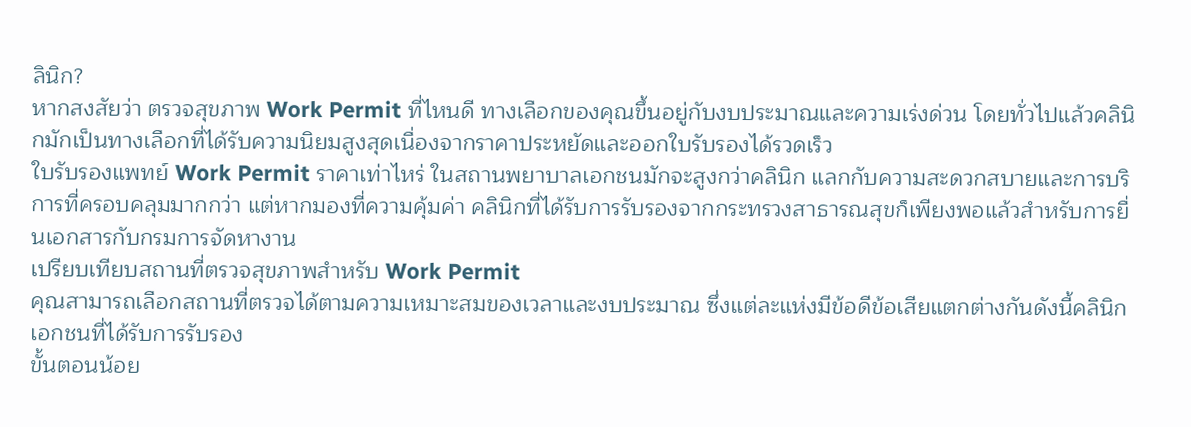ลินิก?
หากสงสัยว่า ตรวจสุขภาพ Work Permit ที่ไหนดี ทางเลือกของคุณขึ้นอยู่กับงบประมาณและความเร่งด่วน โดยทั่วไปแล้วคลินิกมักเป็นทางเลือกที่ได้รับความนิยมสูงสุดเนื่องจากราคาประหยัดและออกใบรับรองได้รวดเร็ว
ใบรับรองแพทย์ Work Permit ราคาเท่าไหร่ ในสถานพยาบาลเอกชนมักจะสูงกว่าคลินิก แลกกับความสะดวกสบายและการบริการที่ครอบคลุมมากกว่า แต่หากมองที่ความคุ้มค่า คลินิกที่ได้รับการรับรองจากกระทรวงสาธารณสุขก็เพียงพอแล้วสำหรับการยื่นเอกสารกับกรมการจัดหางาน
เปรียบเทียบสถานที่ตรวจสุขภาพสำหรับ Work Permit
คุณสามารถเลือกสถานที่ตรวจได้ตามความเหมาะสมของเวลาและงบประมาณ ซึ่งแต่ละแห่งมีข้อดีข้อเสียแตกต่างกันดังนี้คลินิกเอกชนที่ได้รับการรับรอง
ขั้นตอนน้อย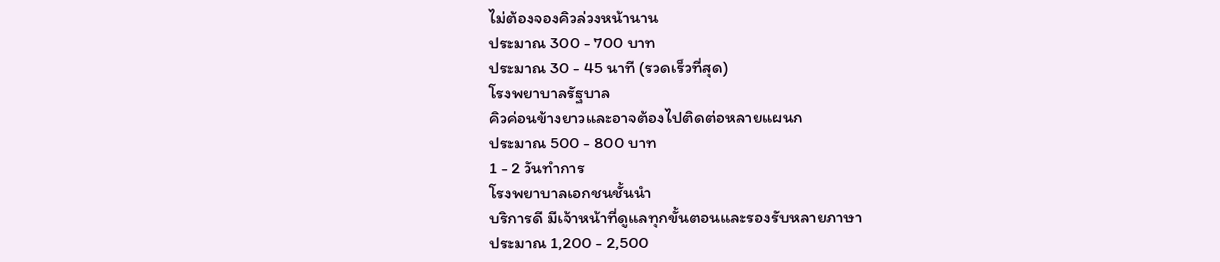ไม่ต้องจองคิวล่วงหน้านาน
ประมาณ 300 - 700 บาท
ประมาณ 30 - 45 นาที (รวดเร็วที่สุด)
โรงพยาบาลรัฐบาล
คิวค่อนข้างยาวและอาจต้องไปติดต่อหลายแผนก
ประมาณ 500 - 800 บาท
1 - 2 วันทำการ
โรงพยาบาลเอกชนชั้นนำ
บริการดี มีเจ้าหน้าที่ดูแลทุกขั้นตอนและรองรับหลายภาษา
ประมาณ 1,200 - 2,500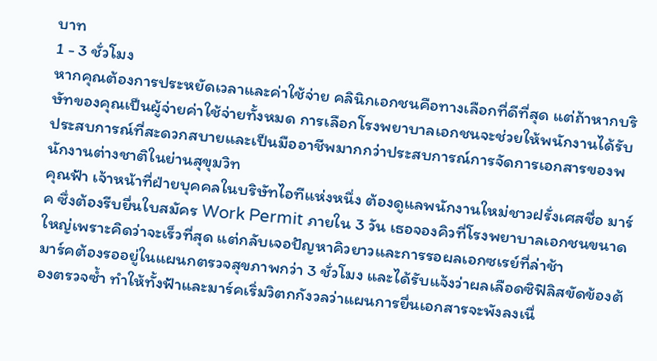บาท
1 - 3 ชั่วโมง
หากคุณต้องการประหยัดเวลาและค่าใช้จ่าย คลินิกเอกชนคือทางเลือกที่ดีที่สุด แต่ถ้าหากบริษัทของคุณเป็นผู้จ่ายค่าใช้จ่ายทั้งหมด การเลือกโรงพยาบาลเอกชนจะช่วยให้พนักงานได้รับประสบการณ์ที่สะดวกสบายและเป็นมืออาชีพมากกว่าประสบการณ์การจัดการเอกสารของพนักงานต่างชาติในย่านสุขุมวิท
คุณฟ้า เจ้าหน้าที่ฝ่ายบุคคลในบริษัทไอทีแห่งหนึ่ง ต้องดูแลพนักงานใหม่ชาวฝรั่งเศสชื่อ มาร์ค ซึ่งต้องรีบยื่นใบสมัคร Work Permit ภายใน 3 วัน เธอจองคิวที่โรงพยาบาลเอกชนขนาดใหญ่เพราะคิดว่าจะเร็วที่สุด แต่กลับเจอปัญหาคิวยาวและการรอผลเอกซเรย์ที่ล่าช้า
มาร์คต้องรออยู่ในแผนกตรวจสุขภาพกว่า 3 ชั่วโมง และได้รับแจ้งว่าผลเลือดซิฟิลิสขัดข้องต้องตรวจซ้ำ ทำให้ทั้งฟ้าและมาร์คเริ่มวิตกกังวลว่าแผนการยื่นเอกสารจะพังลงเนื่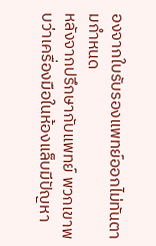องจากใบรับรองแพทย์ออกไม่ทันตามกำหนด
หลังจากปรึกษากับแพทย์ พวกเขาพบว่าเครื่องมือในห้องแล็บมีปัญหา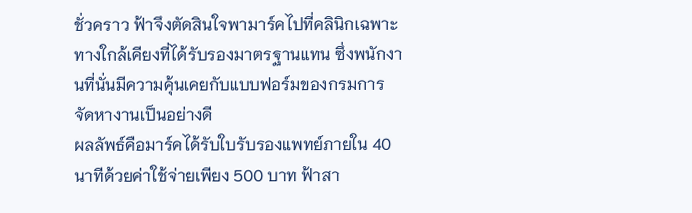ชั่วคราว ฟ้าจึงตัดสินใจพามาร์คไปที่คลินิกเฉพาะทางใกล้เคียงที่ได้รับรองมาตรฐานแทน ซึ่งพนักงานที่นั่นมีความคุ้นเคยกับแบบฟอร์มของกรมการจัดหางานเป็นอย่างดี
ผลลัพธ์คือมาร์คได้รับใบรับรองแพทย์ภายใน 40 นาทีด้วยค่าใช้จ่ายเพียง 500 บาท ฟ้าสา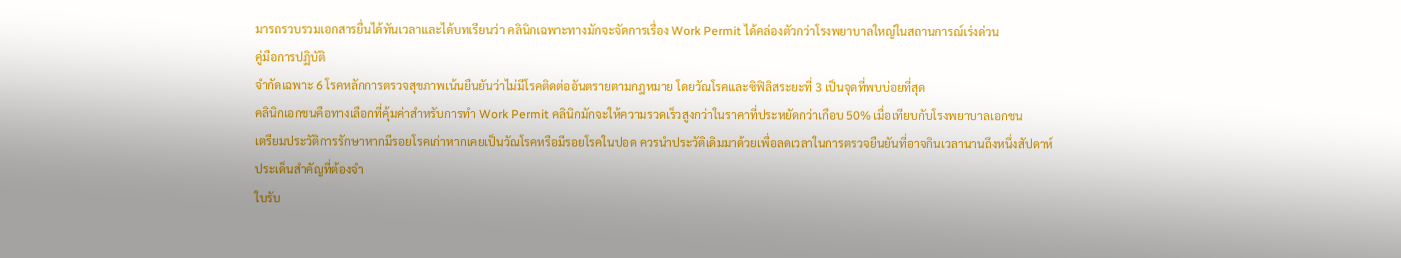มารถรวบรวมเอกสารยื่นได้ทันเวลาและได้บทเรียนว่า คลินิกเฉพาะทางมักจะจัดการเรื่อง Work Permit ได้คล่องตัวกว่าโรงพยาบาลใหญ่ในสถานการณ์เร่งด่วน
คู่มือการปฏิบัติ
จำกัดเฉพาะ 6 โรคหลักการตรวจสุขภาพเน้นยืนยันว่าไม่มีโรคติดต่ออันตรายตามกฎหมาย โดยวัณโรคและซิฟิลิสระยะที่ 3 เป็นจุดที่พบบ่อยที่สุด
คลินิกเอกชนคือทางเลือกที่คุ้มค่าสำหรับการทำ Work Permit คลินิกมักจะให้ความรวดเร็วสูงกว่าในราคาที่ประหยัดกว่าเกือบ 50% เมื่อเทียบกับโรงพยาบาลเอกชน
เตรียมประวัติการรักษาหากมีรอยโรคเก่าหากเคยเป็นวัณโรคหรือมีรอยโรคในปอด ควรนำประวัติเดิมมาด้วยเพื่อลดเวลาในการตรวจยืนยันที่อาจกินเวลานานถึงหนึ่งสัปดาห์
ประเด็นสำคัญที่ต้องจำ
ใบรับ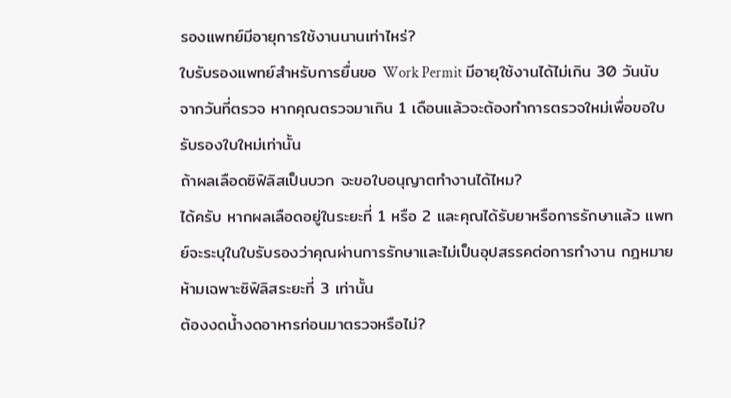รองแพทย์มีอายุการใช้งานนานเท่าไหร่?
ใบรับรองแพทย์สำหรับการยื่นขอ Work Permit มีอายุใช้งานได้ไม่เกิน 30 วันนับจากวันที่ตรวจ หากคุณตรวจมาเกิน 1 เดือนแล้วจะต้องทำการตรวจใหม่เพื่อขอใบรับรองใบใหม่เท่านั้น
ถ้าผลเลือดซิฟิลิสเป็นบวก จะขอใบอนุญาตทำงานได้ไหม?
ได้ครับ หากผลเลือดอยู่ในระยะที่ 1 หรือ 2 และคุณได้รับยาหรือการรักษาแล้ว แพทย์จะระบุในใบรับรองว่าคุณผ่านการรักษาและไม่เป็นอุปสรรคต่อการทำงาน กฎหมายห้ามเฉพาะซิฟิลิสระยะที่ 3 เท่านั้น
ต้องงดน้ำงดอาหารก่อนมาตรวจหรือไม่?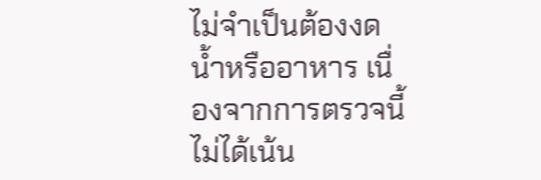ไม่จำเป็นต้องงดน้ำหรืออาหาร เนื่องจากการตรวจนี้ไม่ได้เน้น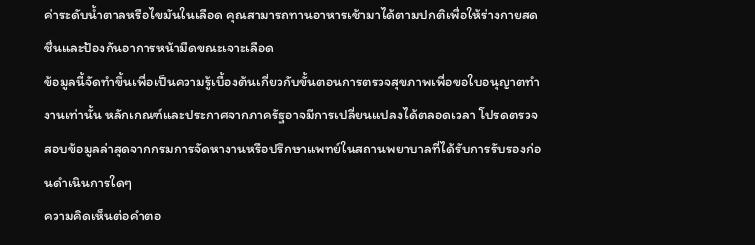ค่าระดับน้ำตาลหรือไขมันในเลือด คุณสามารถทานอาหารเช้ามาได้ตามปกติเพื่อให้ร่างกายสดชื่นและป้องกันอาการหน้ามืดขณะเจาะเลือด
ข้อมูลนี้จัดทำขึ้นเพื่อเป็นความรู้เบื้องต้นเกี่ยวกับขั้นตอนการตรวจสุขภาพเพื่อขอใบอนุญาตทำงานเท่านั้น หลักเกณฑ์และประกาศจากภาครัฐอาจมีการเปลี่ยนแปลงได้ตลอดเวลา โปรดตรวจสอบข้อมูลล่าสุดจากกรมการจัดหางานหรือปรึกษาแพทย์ในสถานพยาบาลที่ได้รับการรับรองก่อนดำเนินการใดๆ
ความคิดเห็นต่อคำตอ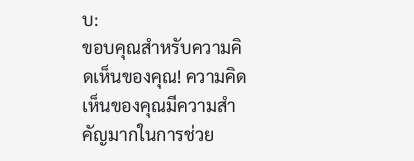บ:
ขอบคุณสำหรับความคิดเห็นของคุณ! ความคิดเห็นของคุณมีความสำคัญมากในการช่วย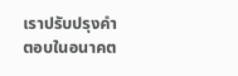เราปรับปรุงคำตอบในอนาคต